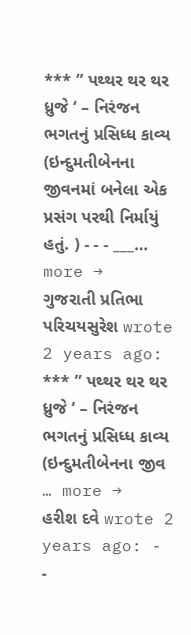*** ” પથ્થર થર થર ધ્રુજે ‘ – નિરંજન ભગતનું પ્રસિધ્ધ કાવ્ય (ઇન્દુમતીબેનના જીવનમાં બનેલા એક પ્રસંગ પરથી નિર્માયું હતું. ) - - - ___… more →
ગુજરાતી પ્રતિભા પરિચયસુરેશ wrote 2 years ago: *** ” પથ્થર થર થર ધ્રુજે ‘ – નિરંજન ભગતનું પ્રસિધ્ધ કાવ્ય (ઇન્દુમતીબેનના જીવ … more →
હરીશ દવે wrote 2 years ago: - -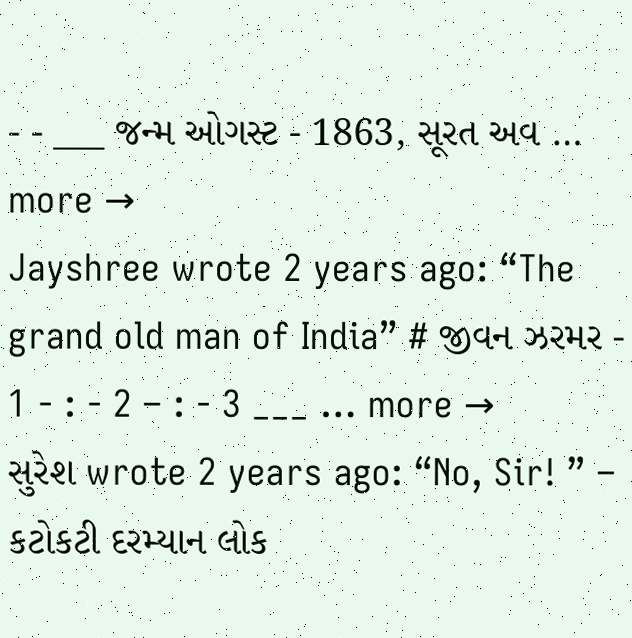- - ___ જન્મ ઓગસ્ટ - 1863, સૂરત અવ … more →
Jayshree wrote 2 years ago: “The grand old man of India” # જીવન ઝરમર - 1 - : - 2 – : - 3 ___ … more →
સુરેશ wrote 2 years ago: “No, Sir! ” – કટોકટી દરમ્યાન લોક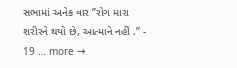સભામાં અનેક વાર ”રોગ મારા શરીરને થયો છે, આત્માને નહીં .” - 19 … more →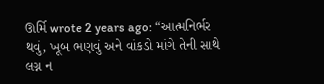ઊર્મિ wrote 2 years ago: “આત્મનિર્ભર થવું, ખૂબ ભણવું અને વાંકડો માંગે તેની સાથે લગ્ન ન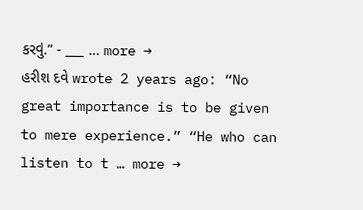કરવું.” - ___ … more →
હરીશ દવે wrote 2 years ago: “No great importance is to be given to mere experience.” “He who can listen to t … more →